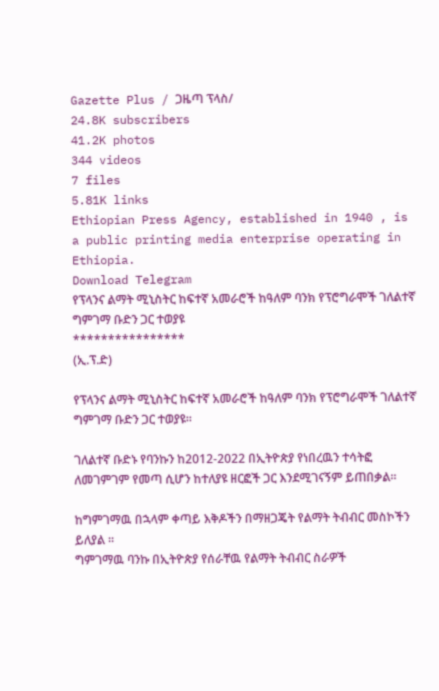Gazette Plus / ጋዜጣ ፕላስ/
24.8K subscribers
41.2K photos
344 videos
7 files
5.81K links
Ethiopian Press Agency, established in 1940 , is a public printing media enterprise operating in Ethiopia.
Download Telegram
የፕላንና ልማት ሚኒስትር ከፍተኛ አመራሮች ከዓለም ባንክ የፕሮግራሞች ገለልተኛ ግምገማ ቡድን ጋር ተወያዩ
****************
(ኢ.ፕ.ድ)

የፕላንና ልማት ሚኒስትር ከፍተኛ አመራሮች ከዓለም ባንክ የፕሮግራሞች ገለልተኛ ግምገማ ቡድን ጋር ተወያዩ፡፡

ገለልተኛ ቡድኑ የባንኩን ከ2012-2022 በኢትዮጵያ የነበረዉን ተሳትፎ ለመገምገም የመጣ ሲሆን ከተለያዩ ዘርፎች ጋር እንደሚገናኝም ይጠበቃል፡፡

ከግምገማዉ በኋላም ቀጣይ እቅዶችን በማዘጋጄት የልማት ትብብር መስኮችን ይለያል ፡፡
ግምገማዉ ባንኩ በኢትዮጵያ የሰራቸዉ የልማት ትብብር ስራዎች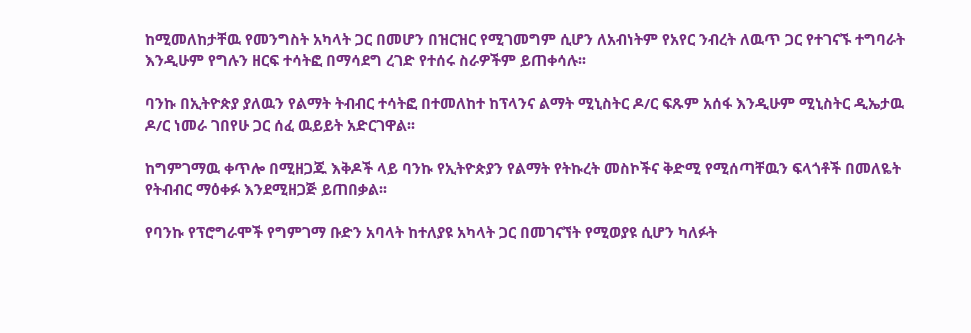ከሚመለከታቸዉ የመንግስት አካላት ጋር በመሆን በዝርዝር የሚገመግም ሲሆን ለአብነትም የአየር ንብረት ለዉጥ ጋር የተገናኙ ተግባራት እንዲሁም የግሉን ዘርፍ ተሳትፎ በማሳደግ ረገድ የተሰሩ ስራዎችም ይጠቀሳሉ፡፡

ባንኩ በኢትዮጵያ ያለዉን የልማት ትብብር ተሳትፎ በተመለከተ ከፕላንና ልማት ሚኒስትር ዶ/ር ፍጹም አሰፋ እንዲሁም ሚኒስትር ዲኤታዉ ዶ/ር ነመራ ገበየሁ ጋር ሰፈ ዉይይት አድርገዋል፡፡

ከግምገማዉ ቀጥሎ በሚዘጋጁ እቅዶች ላይ ባንኩ የኢትዮጵያን የልማት የትኩረት መስኮችና ቅድሚ የሚሰጣቸዉን ፍላጎቶች በመለዬት የትብብር ማዕቀፉ እንደሚዘጋጅ ይጠበቃል፡፡

የባንኩ የፕሮግራሞች የግምገማ ቡድን አባላት ከተለያዩ አካላት ጋር በመገናኘት የሚወያዩ ሲሆን ካለፉት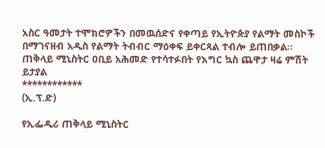አስር ዓመታት ተሞክሮዎችን በመዉሰድና የቀጣይ የኢትዮጵያ የልማት መስኮች በማገናዘብ አዲስ የልማት ትብብር ማዕቀፍ ይቀርጻል ተብሎ ይጠበቃል፡፡
ጠቅላይ ሚኒስትር ዐቢይ አሕመድ የተሳተፉበት የእግር ኳስ ጨዋታ ዛሬ ምሽት ይታያል
************
(ኢ.ፕ.ድ)

የኢፌዲሪ ጠቅላይ ሚኒስትር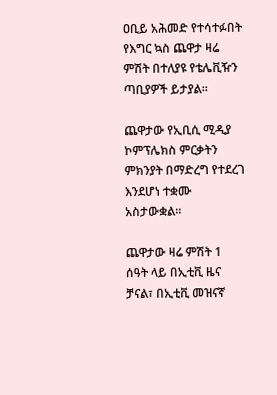ዐቢይ አሕመድ የተሳተፉበት የእግር ኳስ ጨዋታ ዛሬ ምሽት በተለያዩ የቴሌቪዥን ጣቢያዎች ይታያል።

ጨዋታው የኢቢሲ ሚዲያ ኮምፕሌክስ ምርቃትን ምክንያት በማድረግ የተደረገ እንደሆነ ተቋሙ አስታውቋል።

ጨዋታው ዛሬ ምሽት 1 ሰዓት ላይ በኢቲቪ ዜና ቻናል፣ በኢቲቪ መዝናኛ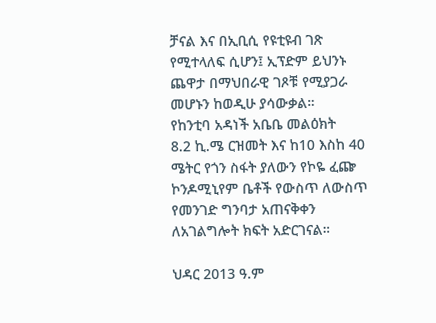ቻናል እና በኢቢሲ የዩቲዩብ ገጽ የሚተላለፍ ሲሆን፤ ኢፕድም ይህንኑ ጨዋታ በማህበራዊ ገጾቹ የሚያጋራ መሆኑን ከወዲሁ ያሳውቃል።
የከንቲባ አዳነች አቤቤ መልዕክት
8.2 ኪ.ሜ ርዝመት እና ከ10 እስከ 40 ሜትር የጎን ስፋት ያለውን የኮዬ ፈጬ ኮንዶሚኒየም ቤቶች የውስጥ ለውስጥ የመንገድ ግንባታ አጠናቅቀን ለአገልግሎት ክፍት አድርገናል።

ህዳር 2013 ዓ.ም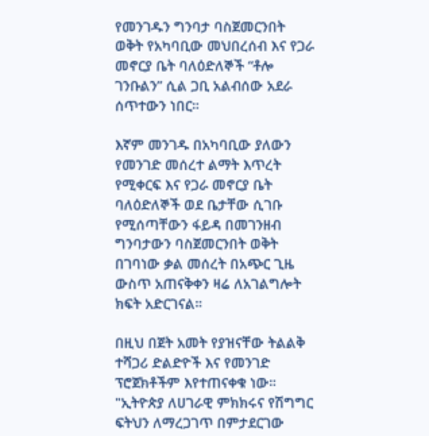የመንገዱን ግንባታ ባስጀመርንበት ወቅት የአካባቢው መህበረሰብ እና የጋራ መኖርያ ቤት ባለዕድለኞች “ቶሎ ገንቡልን” ሲል ጋቢ አልብሰው አደራ ሰጥተውን ነበር።

እኛም መንገዱ በአካባቢው ያለውን የመንገድ መሰረተ ልማት እጥረት የሚቀርፍ እና የጋራ መኖርያ ቤት ባለዕድለኞች ወደ ቤታቸው ሲገቡ የሚሰጣቸውን ፋይዳ በመገንዘብ ግንባታውን ባስጀመርንበት ወቅት በገባነው ቃል መሰረት በአጭር ጊዜ ውስጥ አጠናቅቀን ዛሬ ለአገልግሎት ክፍት አድርገናል።

በዚህ በጀት አመት የያዝናቸው ትልልቅ ተሻጋሪ ድልድዮች እና የመንገድ ፕሮጀክቶችም እየተጠናቀቁ ነው።
"ኢትዮጵያ ለሀገራዊ ምክክሩና የሽግግር ፍትህን ለማረጋገጥ በምታደርገው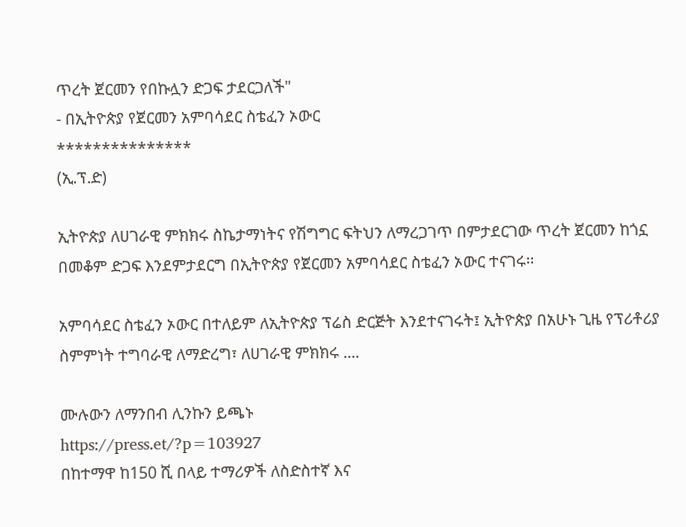ጥረት ጀርመን የበኩሏን ድጋፍ ታደርጋለች"
- በኢትዮጵያ የጀርመን አምባሳደር ስቴፈን ኦውር
***************
(ኢ.ፕ.ድ)

ኢትዮጵያ ለሀገራዊ ምክክሩ ስኬታማነትና የሽግግር ፍትህን ለማረጋገጥ በምታደርገው ጥረት ጀርመን ከጎኗ በመቆም ድጋፍ እንደምታደርግ በኢትዮጵያ የጀርመን አምባሳደር ስቴፈን ኦውር ተናገሩ፡፡

አምባሳደር ስቴፈን ኦውር በተለይም ለኢትዮጵያ ፕሬስ ድርጅት እንደተናገሩት፤ ኢትዮጵያ በአሁኑ ጊዜ የፕሪቶሪያ ስምምነት ተግባራዊ ለማድረግ፣ ለሀገራዊ ምክክሩ ....

ሙሉውን ለማንበብ ሊንኩን ይጫኑ
https://press.et/?p=103927
በከተማዋ ከ150 ሺ በላይ ተማሪዎች ለስድስተኛ እና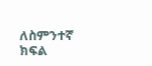ለስምንተኛ ክፍል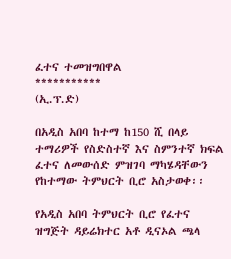ፈተና ተመዝግበዋል
***********
(ኢ.ፕ.ድ)

በአዲስ አበባ ከተማ ከ150 ሺ በላይ ተማሪዎች የስድስተኛ እና ስምንተኛ ክፍል ፈተና ለመውሰድ ምዝገባ ማካሄዳቸውን የከተማው ትምህርት ቢሮ አስታወቀ፡፡

የአዲስ አበባ ትምህርት ቢሮ የፈተና ዝግጅት ዳይሬክተር አቶ ዲናኦል ጫላ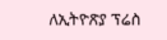ለኢትዮጽያ ፕሬስ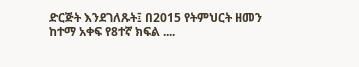ድርጅት እንደገለጹት፤ በ2015 የትምህርት ዘመን ከተማ አቀፍ የ8ተኛ ክፍል ....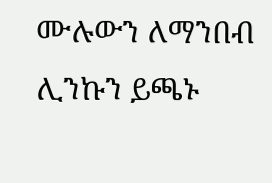ሙሉውን ለማንበብ ሊንኩን ይጫኑ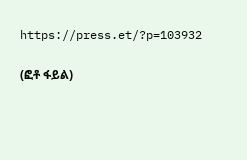https://press.et/?p=103932

(ፎቶ ፋይል)